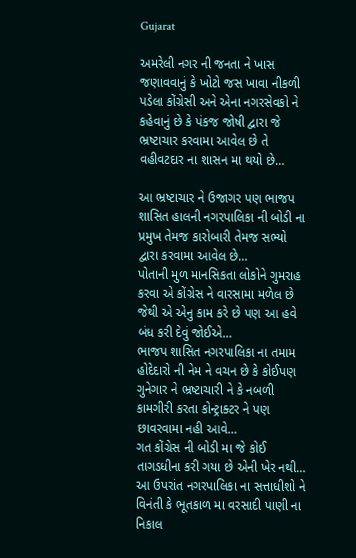Gujarat

અમરેલી નગર ની જનતા ને ખાસ જણાવવાનું કે ખોટો જસ ખાવા નીકળી પડેલા કોંગ્રેસી અને એના નગરસેવકો ને કહેવાનું છે કે પંકજ જોષી દ્વારા જે ભ્રષ્ટાચાર કરવામા આવેલ છે તે વહીવટદાર ના શાસન મા થયો છે…

આ ભ્રષ્ટાચાર ને ઉજાગર પણ ભાજપ શાસિત હાલની નગરપાલિકા ની બોડી ના પ્રમુખ તેમજ કારોબારી તેમજ સભ્યો દ્વારા કરવામા આવેલ છે…
પોતાની મુળ માનસિકતા લોકોને ગુમરાહ કરવા એ કોંગ્રેસ ને વારસામા મળેલ છે જેથી એ એનુ કામ કરે છે પણ આ હવે બંધ કરી દેવું જોઈએ…
ભાજપ શાસિત નગરપાલિકા ના તમામ હોદેદારો ની નેમ ને વચન છે કે કોઈપણ ગુનેગાર ને ભ્રષ્ટાચારી ને કે નબળી કામગીરી કરતા કોન્ટ્રાક્ટર ને પણ છાવરવામા નહી આવે…
ગત કોંગ્રેસ ની બોડી મા જે કોઈ તાગડધીના કરી ગયા છે એની ખેર નથી…
આ ઉપરાંત નગરપાલિકા ના સત્તાધીશો ને વિનંતી કે ભૂતકાળ મા વરસાદી પાણી ના નિકાલ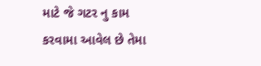માટે જે ગટર નુ કામ કરવામા આવેલ છે તેમા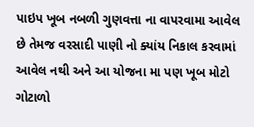પાઇપ ખૂબ નબળી ગુણવત્તા ના વાપરવામા આવેલ છે તેમજ વરસાદી પાણી નો ક્યાંય નિકાલ કરવામાં આવેલ નથી અને આ યોજના મા પણ ખૂબ મોટો ગોટાળો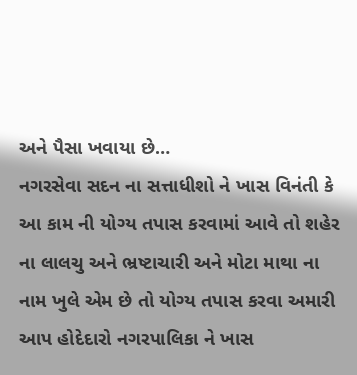અને પૈસા ખવાયા છે…
નગરસેવા સદન ના સત્તાધીશો ને ખાસ વિનંતી કે આ કામ ની યોગ્ય તપાસ કરવામાં આવે તો શહેર ના લાલચુ અને ભ્રષ્ટાચારી અને મોટા માથા ના નામ ખુલે એમ છે તો યોગ્ય તપાસ કરવા અમારી આપ હોદેદારો નગરપાલિકા ને ખાસ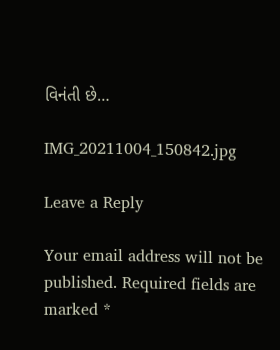વિનંતી છે…

IMG_20211004_150842.jpg

Leave a Reply

Your email address will not be published. Required fields are marked *